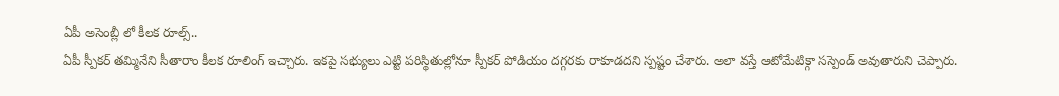ఏపీ అసెంబ్లీ లో కీలక రూల్స్..
ఏపీ స్పీకర్ తమ్మినేని సీతారాం కీలక రూలింగ్ ఇచ్చారు. ఇకపై సభ్యులు ఎట్టి పరిస్థితుల్లోనూ స్పీకర్ పోడియం దగ్గరకు రాకూడదని స్పష్టం చేశారు. అలా వస్తే ఆటోమేటిక్గా సస్పెండ్ అవుతారుని చెప్పారు.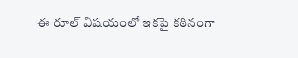ఈ రూల్ విషయంలో ఇకపై కఠినంగా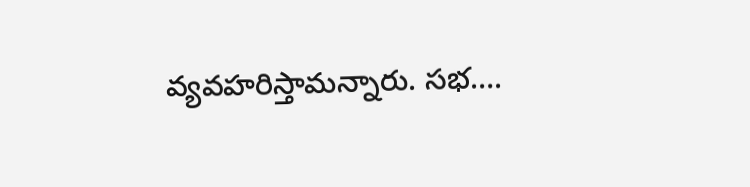వ్యవహరిస్తామన్నారు. సభ….